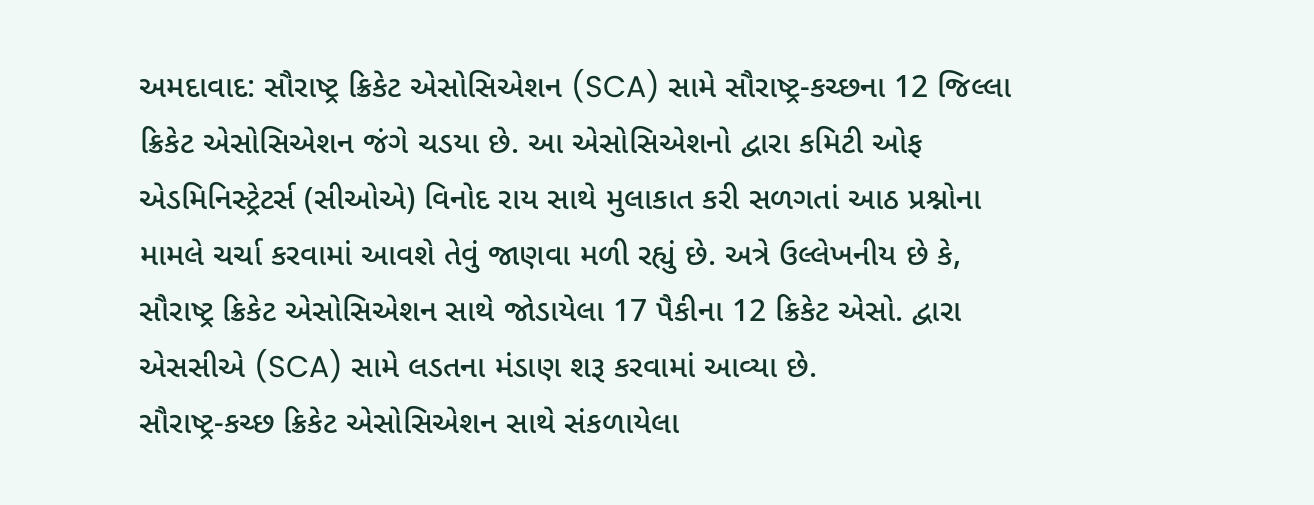અમદાવાદ: સૌરાષ્ટ્ર ક્રિકેટ એસોસિએશન (SCA) સામે સૌરાષ્ટ્ર-કચ્છના 12 જિલ્લા ક્રિકેટ એસોસિએશન જંગે ચડયા છે. આ એસોસિએશનો દ્વારા કમિટી ઓફ એડમિનિસ્ટ્રેટર્સ (સીઓએ) વિનોદ રાય સાથે મુલાકાત કરી સળગતાં આઠ પ્રશ્નોના મામલે ચર્ચા કરવામાં આવશે તેવું જાણવા મળી રહ્યું છે. અત્રે ઉલ્લેખનીય છે કે, સૌરાષ્ટ્ર ક્રિકેટ એસોસિએશન સાથે જોડાયેલા 17 પૈકીના 12 ક્રિકેટ એસો. દ્વારા એસસીએ (SCA) સામે લડતના મંડાણ શરૂ કરવામાં આવ્યા છે.
સૌરાષ્ટ્ર-કચ્છ ક્રિકેટ એસોસિએશન સાથે સંકળાયેલા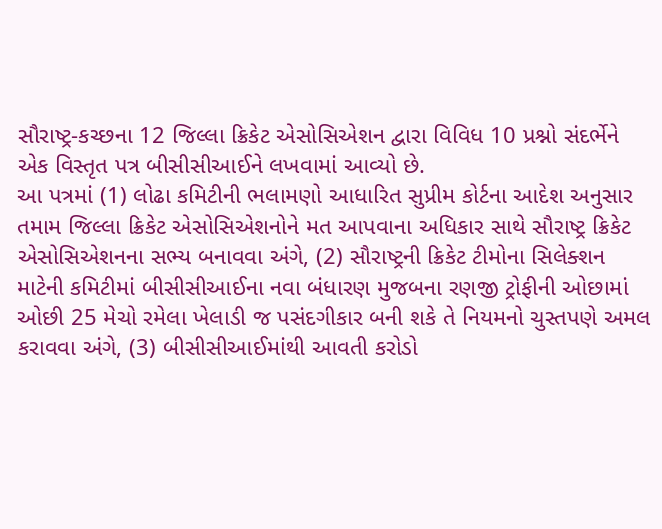સૌરાષ્ટ્ર-કચ્છના 12 જિલ્લા ક્રિકેટ એસોસિએશન દ્વારા વિવિધ 10 પ્રશ્નો સંદર્ભેને એક વિસ્તૃત પત્ર બીસીસીઆઈને લખવામાં આવ્યો છે.
આ પત્રમાં (1) લોઢા કમિટીની ભલામણો આધારિત સુપ્રીમ કોર્ટના આદેશ અનુસાર તમામ જિલ્લા ક્રિકેટ એસોસિએશનોને મત આપવાના અધિકાર સાથે સૌરાષ્ટ્ર ક્રિકેટ એસોસિએશનના સભ્ય બનાવવા અંગે, (2) સૌરાષ્ટ્રની ક્રિકેટ ટીમોના સિલેક્શન માટેની કમિટીમાં બીસીસીઆઈના નવા બંધારણ મુજબના રણજી ટ્રોફીની ઓછામાં ઓછી 25 મેચો રમેલા ખેલાડી જ પસંદગીકાર બની શકે તે નિયમનો ચુસ્તપણે અમલ કરાવવા અંગે, (3) બીસીસીઆઈમાંથી આવતી કરોડો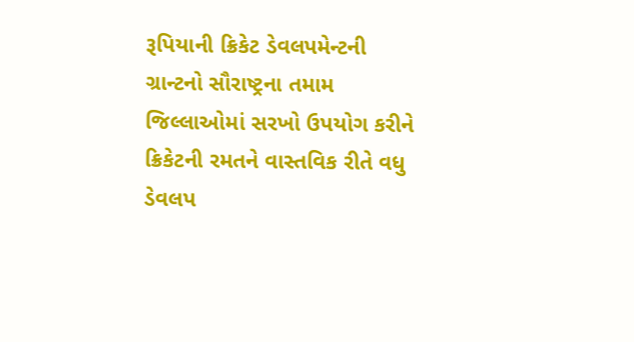રૂપિયાની ક્રિકેટ ડેવલપમેન્ટની ગ્રાન્ટનો સૌરાષ્ટ્રના તમામ જિલ્લાઓમાં સરખો ઉપયોગ કરીને ક્રિકેટની રમતને વાસ્તવિક રીતે વધુ ડેવલપ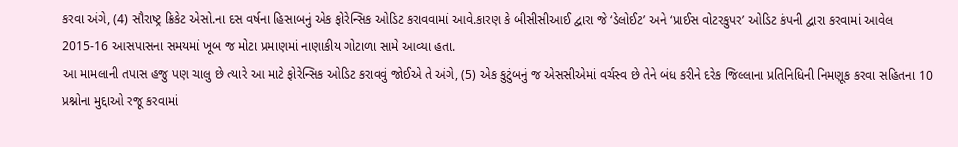કરવા અંગે, (4) સૌરાષ્ટ્ર ક્રિકેટ એસો.ના દસ વર્ષના હિસાબનું એક ફોરેન્સિક ઓડિટ કરાવવામાં આવે.કારણ કે બીસીસીઆઈ દ્વારા જે ‘ડેલોઈટ’ અને ‘પ્રાઈસ વોટરકુપર’ ઓડિટ કંપની દ્વારા કરવામાં આવેલ 2015-16 આસપાસના સમયમાં ખૂબ જ મોટા પ્રમાણમાં નાણાકીય ગોટાળા સામે આવ્યા હતા.
આ મામલાની તપાસ હજુ પણ ચાલુ છે ત્યારે આ માટે ફોરેન્સિક ઓડિટ કરાવવું જોઈએ તે અંગે, (5) એક કુટુંબનું જ એસસીએમાં વર્ચસ્વ છે તેને બંધ કરીને દરેક જિલ્લાના પ્રતિનિધિની નિમણૂક કરવા સહિતના 10 પ્રશ્નોના મુદ્દાઓ રજૂ કરવામાં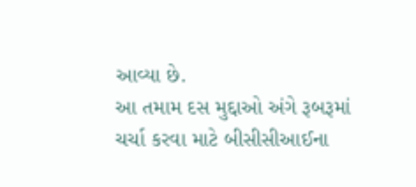આવ્યા છે.
આ તમામ દસ મુદ્દાઓ અંગે રૂબરૂમાં ચર્ચા કરવા માટે બીસીસીઆઈના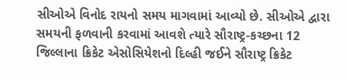સીઓએ વિનોદ રાયનો સમય માગવામાં આવ્યો છે. સીઓએ દ્વારા સમયની ફળવાની કરવામાં આવશે ત્યારે સૌરાષ્ટ્ર-કચ્છના 12 જિલ્લાના ક્રિકેટ એસોસિયેશનો દિલ્હી જઈને સૌરાષ્ટ્ર ક્રિકેટ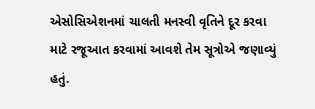એસોસિએશનમાં ચાલતી મનસ્વી વૃતિને દૂર કરવા માટે રજૂઆત કરવામાં આવશે તેમ સૂત્રોએ જણાવ્યું હતું.